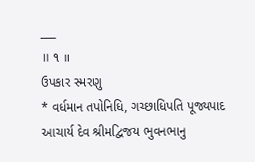___
॥ ૧ ॥
ઉપકાર સ્મરણુ
* વર્ધમાન તપોનિધિ, ગચ્છાધિપતિ પૂજ્યપાદ આચાર્ય દેવ શ્રીમદ્વિજય ભુવનભાનુ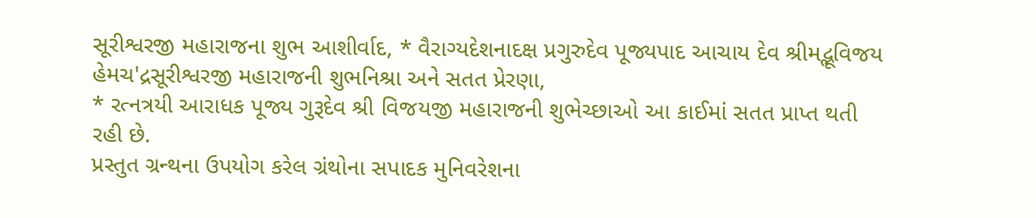સૂરીશ્વરજી મહારાજના શુભ આશીર્વાદ, * વૈરાગ્યદેશનાદક્ષ પ્રગુરુદેવ પૂજ્યપાદ આચાય દેવ શ્રીમદ્ભૂવિજય હેમચ'દ્રસૂરીશ્વરજી મહારાજની શુભનિશ્રા અને સતત પ્રેરણા,
* રત્નત્રયી આરાધક પૂજ્ય ગુરૂદેવ શ્રી વિજયજી મહારાજની શુભેચ્છાઓ આ કાઈમાં સતત પ્રાપ્ત થતી
રહી છે.
પ્રસ્તુત ગ્રન્થના ઉપયોગ કરેલ ગ્રંથોના સપાદક મુનિવરેશના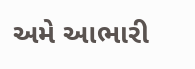અમે આભારી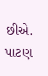છીએ. પાટણ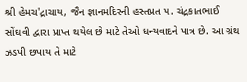શ્રી હેમચ'દ્રાચાય, જૈન જ્ઞાનમદિરની હસ્તપ્રત ૫. ચંદ્રકાતભાઈ સોંઘવી દ્વારા પ્રાપ્ત થયેલ છે માટે તેઓ ધન્યવાદને પાત્ર છે. આ ગ્રંથ ઝડપી છપાય તે માટે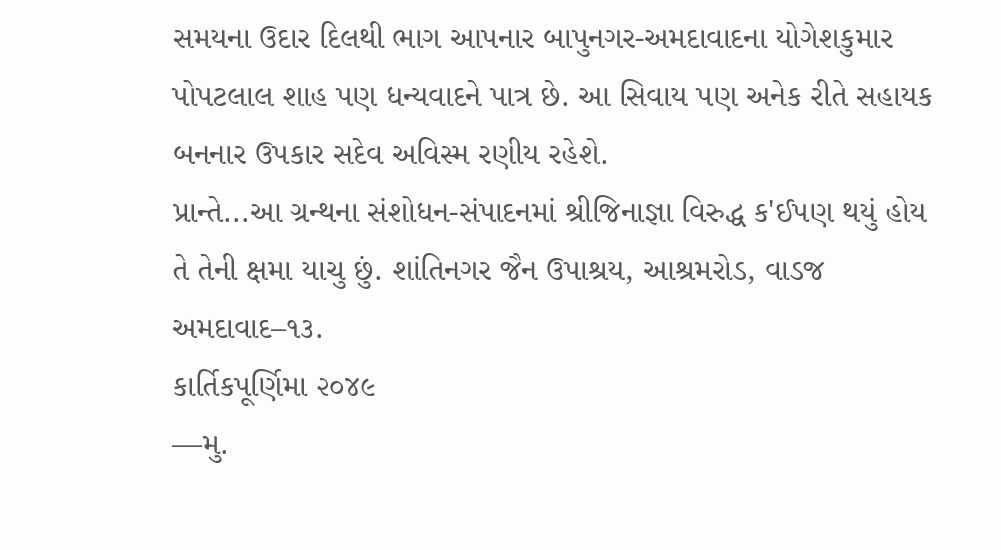સમયના ઉદાર દિલથી ભાગ આપનાર બાપુનગર-અમદાવાદના યોગેશકુમાર પોપટલાલ શાહ પણ ધન્યવાદને પાત્ર છે. આ સિવાય પણ અનેક રીતે સહાયક બનનાર ઉપકાર સદેવ અવિસ્મ રણીય રહેશે.
પ્રાન્તે...આ ગ્રન્થના સંશોધન-સંપાદનમાં શ્રીજિનાજ્ઞા વિરુદ્ધ ક'ઈપણ થયું હોય તે તેની ક્ષમા યાચુ છું. શાંતિનગર જૈન ઉપાશ્રય, આશ્રમરોડ, વાડજ અમદાવાદ–૧૩.
કાર્તિકપૂર્ણિમા ૨૦૪૯
—મુ.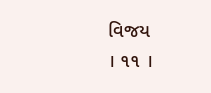વિજય
। ૧૧ ।